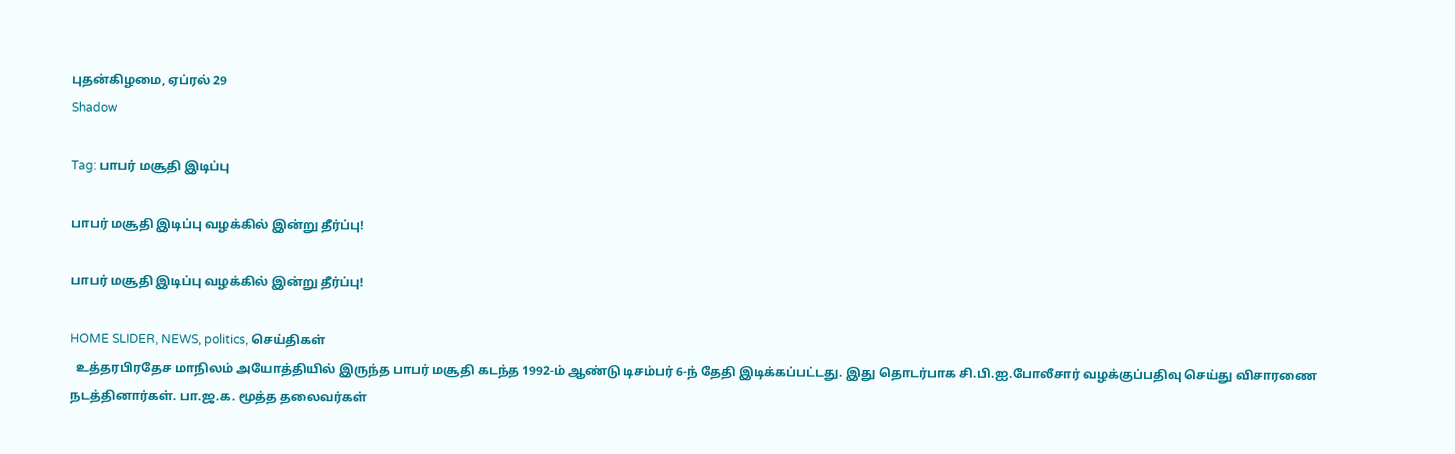புதன்கிழமை, ஏப்ரல் 29
Shadow

Tag: பாபர் மசூதி இடிப்பு

பாபர் மசூதி இடிப்பு வழக்கில் இன்று தீர்ப்பு!

பாபர் மசூதி இடிப்பு வழக்கில் இன்று தீர்ப்பு!

HOME SLIDER, NEWS, politics, செய்திகள்
  உத்தரபிரதேச மாநிலம் அயோத்தியில் இருந்த பாபர் மசூதி கடந்த 1992-ம் ஆண்டு டிசம்பர் 6-ந் தேதி இடிக்கப்பட்டது. இது தொடர்பாக சி.பி.ஐ.போலீசார் வழக்குப்பதிவு செய்து விசாரணை நடத்தினார்கள். பா.ஜ.க. மூத்த தலைவர்கள்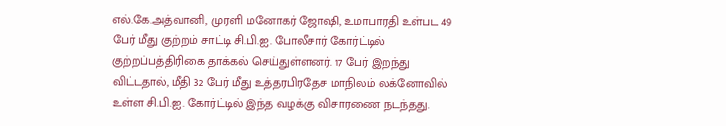எல்.கே.அத்வானி, முரளி மனோகர் ஜோஷி, உமாபாரதி உள்பட 49 பேர் மீது குற்றம் சாட்டி சி.பி.ஐ. போலீசார் கோர்ட்டில் குற்றப்பத்திரிகை தாக்கல் செய்துள்ளனர். 17 பேர் இறந்து விட்டதால், மீதி 32 பேர் மீது உத்தரபிரதேச மாநிலம் லக்னோவில் உள்ள சி.பி.ஐ. கோர்ட்டில் இந்த வழக்கு விசாரணை நடந்தது.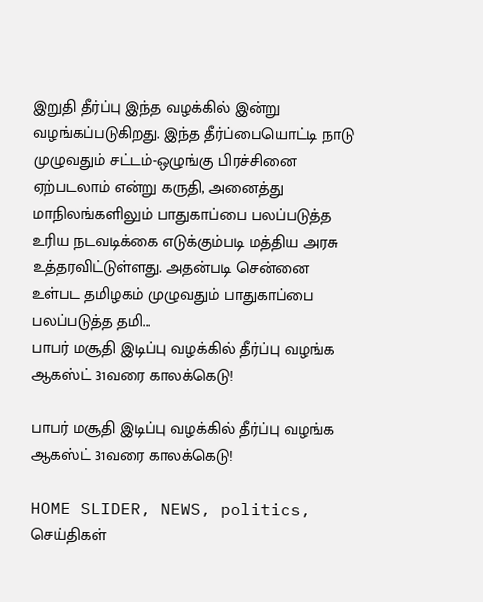இறுதி தீர்ப்பு இந்த வழக்கில் இன்று வழங்கப்படுகிறது. இந்த தீர்ப்பையொட்டி நாடு முழுவதும் சட்டம்-ஒழுங்கு பிரச்சினை ஏற்படலாம் என்று கருதி, அனைத்து மாநிலங்களிலும் பாதுகாப்பை பலப்படுத்த உரிய நடவடிக்கை எடுக்கும்படி மத்திய அரசு உத்தரவிட்டுள்ளது. அதன்படி சென்னை உள்பட தமிழகம் முழுவதும் பாதுகாப்பை பலப்படுத்த தமி...
பாபர் மசூதி இடிப்பு வழக்கில் தீர்ப்பு வழங்க  ஆகஸ்ட் 31வரை காலக்கெடு!

பாபர் மசூதி இடிப்பு வழக்கில் தீர்ப்பு வழங்க ஆகஸ்ட் 31வரை காலக்கெடு!

HOME SLIDER, NEWS, politics, செய்திகள்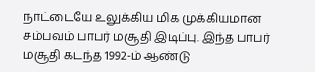நாட்டையே உலுக்கிய மிக முக்கியமான சம்பவம் பாபர் மசூதி இடிப்பு. இந்த பாபர் மசூதி கடந்த 1992-ம் ஆண்டு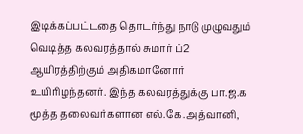இடிக்கப்பட்டதை தொடர்ந்து நாடு முழுவதும் வெடித்த கலவரத்தால் சுமார் ப்2 ஆயிரத்திற்கும் அதிகமானோர் உயிரிழந்தனர். இந்த கலவரத்துக்கு பா.ஜ.க மூத்த தலைவர்களான எல்.கே.அத்வானி,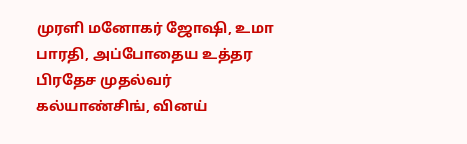முரளி மனோகர் ஜோஷி, உமா பாரதி, அப்போதைய உத்தர பிரதேச முதல்வர் கல்யாண்சிங், வினய்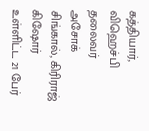கத்தியார், விஹெச்பி தலைவர் அசோக் சிங்கால், கிரிராஜ் கிஷோர் உள்ளிட்ட 21 பேர்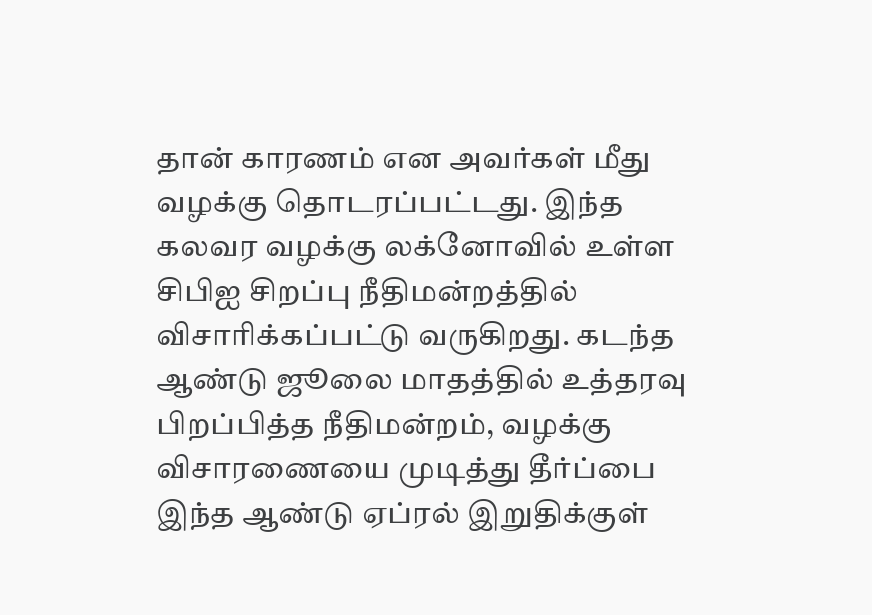தான் காரணம் என அவர்கள் மீது வழக்கு தொடரப்பட்டது. இந்த கலவர வழக்கு லக்னோவில் உள்ள சிபிஐ சிறப்பு நீதிமன்றத்தில் விசாரிக்கப்பட்டு வருகிறது. கடந்த ஆண்டு ஜூலை மாதத்தில் உத்தரவு பிறப்பித்த நீதிமன்றம், வழக்கு விசாரணையை முடித்து தீர்ப்பை இந்த ஆண்டு ஏப்ரல் இறுதிக்குள்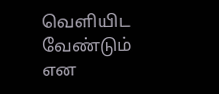வெளியிட வேண்டும் என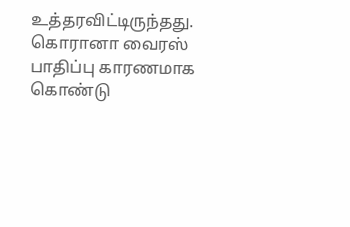உத்தரவிட்டிருந்தது. கொரானா வைரஸ் பாதிப்பு காரணமாக கொண்டு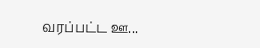வரப்பட்ட ஊ...